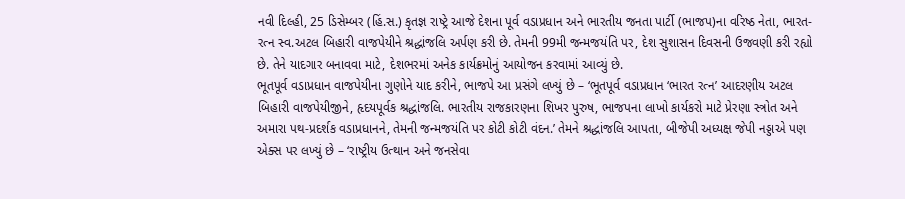નવી દિલ્હી, 25 ડિસેમ્બર (હિં.સ.) કૃતજ્ઞ રાષ્ટ્રે આજે દેશના પૂર્વ વડાપ્રધાન અને ભારતીય જનતા પાર્ટી (ભાજપ)ના વરિષ્ઠ નેતા, ભારત-રત્ન સ્વ.અટલ બિહારી વાજપેયીને શ્રદ્ધાંજલિ અર્પણ કરી છે. તેમની 99મી જન્મજયંતિ પર, દેશ સુશાસન દિવસની ઉજવણી કરી રહ્યો છે. તેને યાદગાર બનાવવા માટે, દેશભરમાં અનેક કાર્યક્રમોનું આયોજન કરવામાં આવ્યું છે.
ભૂતપૂર્વ વડાપ્રધાન વાજપેયીના ગુણોને યાદ કરીને, ભાજપે આ પ્રસંગે લખ્યું છે – ‘ભૂતપૂર્વ વડાપ્રધાન ‘ભારત રત્ન’ આદરણીય અટલ બિહારી વાજપેયીજીને, હૃદયપૂર્વક શ્રદ્ધાંજલિ. ભારતીય રાજકારણના શિખર પુરુષ, ભાજપના લાખો કાર્યકરો માટે પ્રેરણા સ્ત્રોત અને અમારા પથ-પ્રદર્શક વડાપ્રધાનને, તેમની જન્મજયંતિ પર કોટી કોટી વંદન.’ તેમને શ્રદ્ધાંજલિ આપતા, બીજેપી અધ્યક્ષ જેપી નડ્ડાએ પણ એક્સ પર લખ્યું છે – ‘રાષ્ટ્રીય ઉત્થાન અને જનસેવા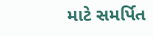માટે સમર્પિત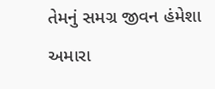તેમનું સમગ્ર જીવન હંમેશા અમારા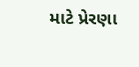માટે પ્રેરણા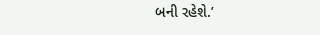બની રહેશે.’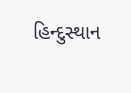હિન્દુસ્થાન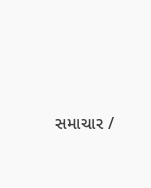સમાચાર /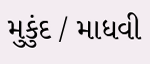મુકુંદ / માધવી